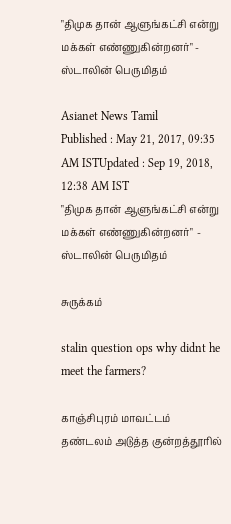"திமுக தான் ஆளுங்கட்சி என்று மக்கள் எண்ணுகின்றனர்" - ஸ்டாலின் பெருமிதம்

Asianet News Tamil
Published : May 21, 2017, 09:35 AM ISTUpdated : Sep 19, 2018, 12:38 AM IST
"திமுக தான் ஆளுங்கட்சி என்று மக்கள் எண்ணுகின்றனர்"  - ஸ்டாலின் பெருமிதம்

சுருக்கம்

stalin question ops why didnt he meet the farmers?

காஞ்சிபுரம் மாவட்டம் தண்டலம் அடுத்த குன்றத்தூரில்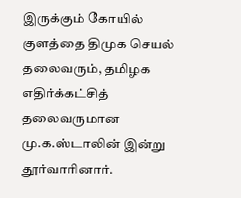இருக்கும் கோயில் குளத்தை திமுக செயல் தலைவரும், தமிழக எதிர்க்கட்சித் தலைவருமான மு.க.ஸ்டாலின் இன்று தூர்வாரினார்.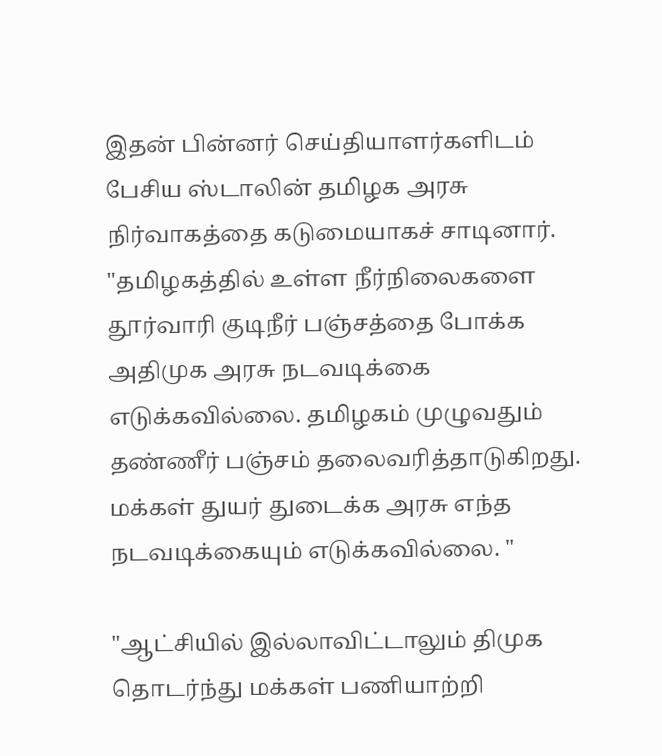இதன் பின்னர் செய்தியாளர்களிடம் பேசிய ஸ்டாலின் தமிழக அரசு நிர்வாகத்தை கடுமையாகச் சாடினார். "தமிழகத்தில் உள்ள நீர்நிலைகளை தூர்வாரி குடிநீர் பஞ்சத்தை போக்க அதிமுக அரசு நடவடிக்கை எடுக்கவில்லை. தமிழகம் முழுவதும் தண்ணீர் பஞ்சம் தலைவரித்தாடுகிறது. மக்கள் துயர் துடைக்க அரசு எந்த நடவடிக்கையும் எடுக்கவில்லை. "

"ஆட்சியில் இல்லாவிட்டாலும் திமுக தொடர்ந்து மக்கள் பணியாற்றி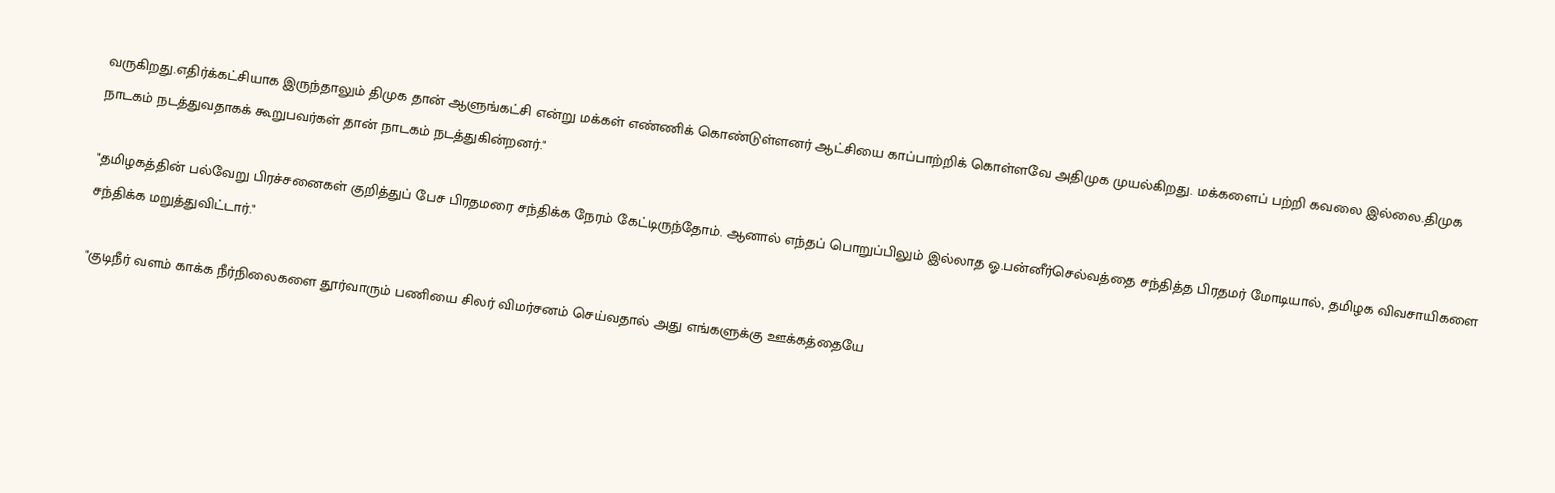வருகிறது.எதிர்க்கட்சியாக இருந்தாலும் திமுக தான் ஆளுங்கட்சி என்று மக்கள் எண்ணிக் கொண்டுள்ளனர் ஆட்சியை காப்பாற்றிக் கொள்ளவே அதிமுக முயல்கிறது. மக்களைப் பற்றி கவலை இல்லை.திமுக நாடகம் நடத்துவதாகக் கூறுபவர்கள் தான் நாடகம் நடத்துகின்றனர்."

"தமிழகத்தின் பல்வேறு பிரச்சனைகள் குறித்துப் பேச பிரதமரை சந்திக்க நேரம் கேட்டிருந்தோம். ஆனால் எந்தப் பொறுப்பிலும் இல்லாத ஓ.பன்னீர்செல்வத்தை சந்தித்த பிரதமர் மோடியால், தமிழக விவசாயிகளை சந்திக்க மறுத்துவிட்டார்."

"குடிநீர் வளம் காக்க நீர்நிலைகளை தூர்வாரும் பணியை சிலர் விமர்சனம் செய்வதால் அது எங்களுக்கு ஊக்கத்தையே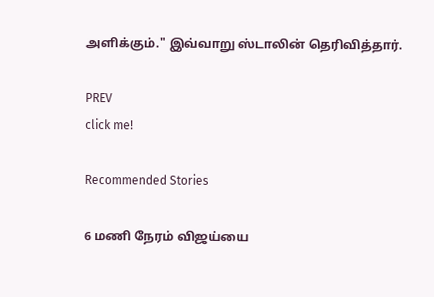அளிக்கும்." இவ்வாறு ஸ்டாலின் தெரிவித்தார்.

PREV
click me!

Recommended Stories

6 மணி நேரம் விஜய்யை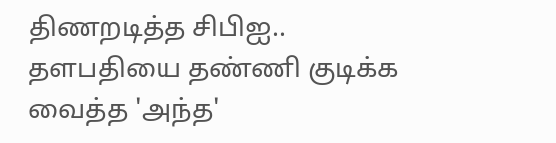திணறடித்த சிபிஐ.. தளபதியை தண்ணி குடிக்க வைத்த 'அந்த'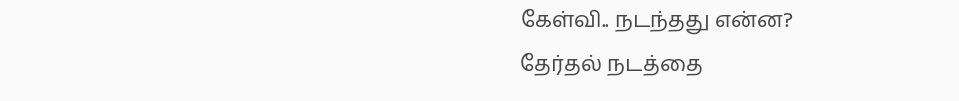கேள்வி.. நடந்தது என்ன?
தேர்தல் நடத்தை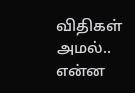விதிகள் அமல்.. என்ன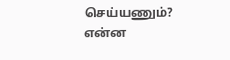செய்யணும்? என்ன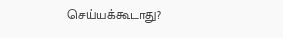செய்யக்கூடாது?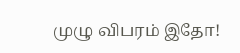முழு விபரம் இதோ!